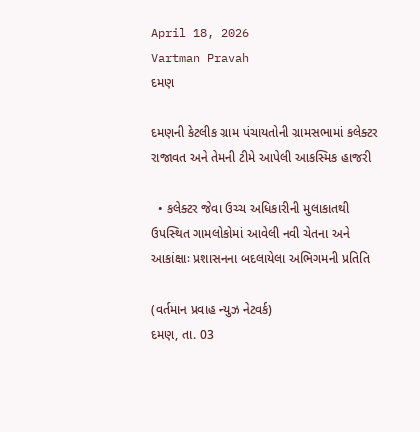April 18, 2026
Vartman Pravah
દમણ

દમણની કેટલીક ગ્રામ પંચાયતોની ગ્રામસભામાં કલેક્‍ટર રાજાવત અને તેમની ટીમે આપેલી આકસ્‍મિક હાજરી

  • કલેક્‍ટર જેવા ઉચ્‍ચ અધિકારીની મુલાકાતથી ઉપસ્‍થિત ગામલોકોમાં આવેલી નવી ચેતના અને આકાંક્ષાઃ પ્રશાસનના બદલાયેલા અભિગમની પ્રતિતિ

(વર્તમાન પ્રવાહ ન્‍યુઝ નેટવર્ક)
દમણ, તા. 03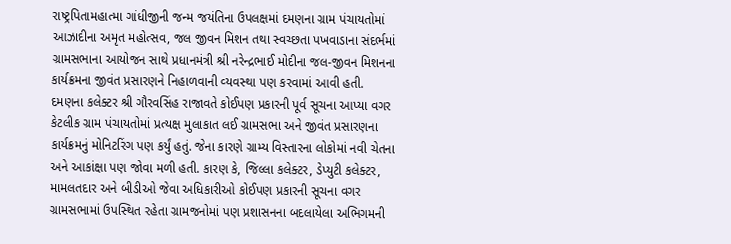રાષ્‍ટ્રપિતામહાત્‍મા ગાંધીજીની જન્‍મ જયંતિના ઉપલક્ષમાં દમણના ગ્રામ પંચાયતોમાં આઝાદીના અમૃત મહોત્‍સવ, જલ જીવન મિશન તથા સ્‍વચ્‍છતા પખવાડાના સંદર્ભમાં ગ્રામસભાના આયોજન સાથે પ્રધાનમંત્રી શ્રી નરેન્‍દ્રભાઈ મોદીના જલ-જીવન મિશનના કાર્યક્રમના જીવંત પ્રસારણને નિહાળવાની વ્‍યવસ્‍થા પણ કરવામાં આવી હતી.
દમણના કલેક્‍ટર શ્રી ગૌરવસિંહ રાજાવતે કોઈપણ પ્રકારની પૂર્વ સૂચના આપ્‍યા વગર કેટલીક ગ્રામ પંચાયતોમાં પ્રત્‍યક્ષ મુલાકાત લઈ ગ્રામસભા અને જીવંત પ્રસારણના કાર્યક્રમનું મોનિટરિંગ પણ કર્યું હતું. જેના કારણે ગ્રામ્‍ય વિસ્‍તારના લોકોમાં નવી ચેતના અને આકાંક્ષા પણ જોવા મળી હતી. કારણ કે, જિલ્લા કલેક્‍ટર, ડેપ્‍યુટી કલેક્‍ટર, મામલતદાર અને બીડીઓ જેવા અધિકારીઓ કોઈપણ પ્રકારની સૂચના વગર ગ્રામસભામાં ઉપસ્‍થિત રહેતા ગ્રામજનોમાં પણ પ્રશાસનના બદલાયેલા અભિગમની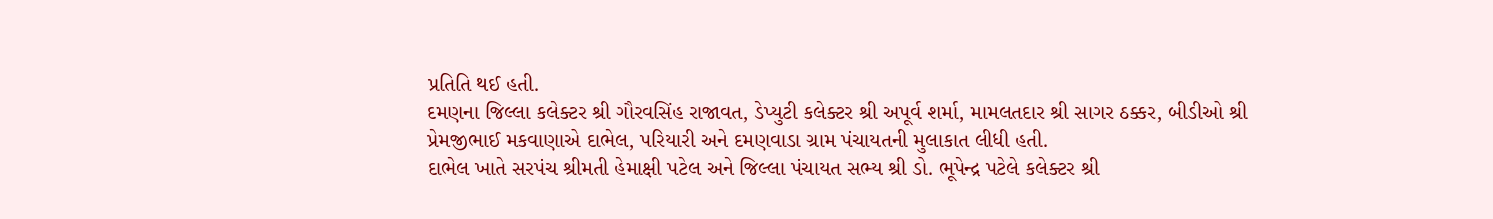પ્રતિતિ થઈ હતી.
દમણના જિલ્લા કલેક્‍ટર શ્રી ગૌરવસિંહ રાજાવત, ડેપ્‍યુટી કલેક્‍ટર શ્રી અપૂર્વ શર્મા, મામલતદાર શ્રી સાગર ઠક્કર, બીડીઓ શ્રી પ્રેમજીભાઈ મકવાણાએ દાભેલ, પરિયારી અને દમણવાડા ગ્રામ પંચાયતની મુલાકાત લીધી હતી.
દાભેલ ખાતે સરપંચ શ્રીમતી હેમાક્ષી પટેલ અને જિલ્લા પંચાયત સભ્‍ય શ્રી ડો. ભૂપેન્‍દ્ર પટેલે કલેક્‍ટર શ્રી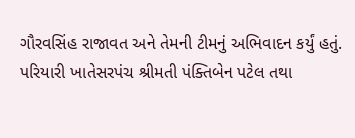ગૌરવસિંહ રાજાવત અને તેમની ટીમનું અભિવાદન કર્યું હતું.
પરિયારી ખાતેસરપંચ શ્રીમતી પંક્‍તિબેન પટેલ તથા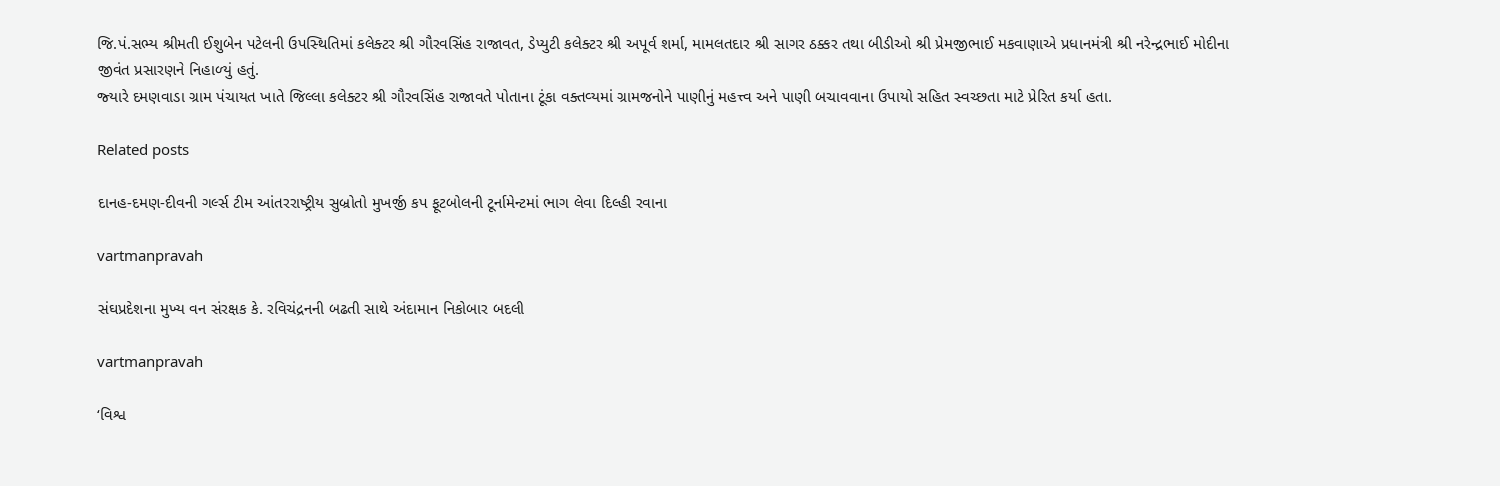જિ.પં.સભ્‍ય શ્રીમતી ઈશુબેન પટેલની ઉપસ્‍થિતિમાં કલેક્‍ટર શ્રી ગૌરવસિંહ રાજાવત, ડેપ્‍યુટી કલેક્‍ટર શ્રી અપૂર્વ શર્મા, મામલતદાર શ્રી સાગર ઠક્કર તથા બીડીઓ શ્રી પ્રેમજીભાઈ મકવાણાએ પ્રધાનમંત્રી શ્રી નરેન્‍દ્રભાઈ મોદીના જીવંત પ્રસારણને નિહાળ્‍યું હતું.
જ્‍યારે દમણવાડા ગ્રામ પંચાયત ખાતે જિલ્લા કલેક્‍ટર શ્રી ગૌરવસિંહ રાજાવતે પોતાના ટૂંકા વક્‍તવ્‍યમાં ગ્રામજનોને પાણીનું મહત્ત્વ અને પાણી બચાવવાના ઉપાયો સહિત સ્‍વચ્‍છતા માટે પ્રેરિત કર્યા હતા.

Related posts

દાનહ-દમણ-દીવની ગર્લ્‍સ ટીમ આંતરરાષ્‍ટ્રીય સુબ્રોતો મુખર્જી કપ ફૂટબોલની ટૂર્નામેન્‍ટમાં ભાગ લેવા દિલ્‍હી રવાના

vartmanpravah

સંઘપ્રદેશના મુખ્ય વન સંરક્ષક કે. રવિચંદ્રનની બઢતી સાથે અંદામાન નિકોબાર બદલી

vartmanpravah

‘વિશ્વ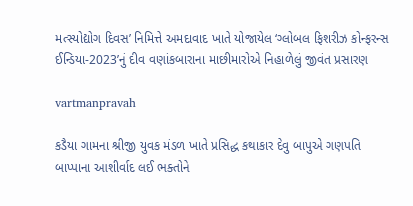મત્‍સ્‍યોદ્યોગ દિવસ’ નિમિત્તે અમદાવાદ ખાતે યોજાયેલ ‘ગ્‍લોબલ ફિશરીઝ કોન્‍ફરન્‍સ ઈન્‍ડિયા-2023’નું દીવ વણાંકબારાના માછીમારોએ નિહાળેલું જીવંત પ્રસારણ

vartmanpravah

કડૈયા ગામના શ્રીજી યુવક મંડળ ખાતે પ્રસિદ્ધ કથાકાર દેવુ બાપુએ ગણપતિ બાપ્‍પાના આશીર્વાદ લઈ ભક્‍તોને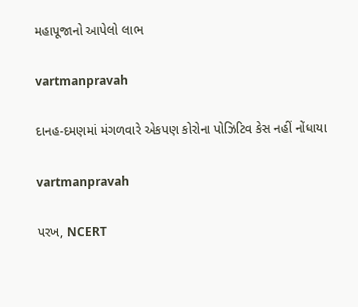મહાપૂજાનો આપેલો લાભ

vartmanpravah

દાનહ-દમણમાં મંગળવારે એકપણ કોરોના પોઝિટિવ કેસ નહીં નોંધાયા

vartmanpravah

પરખ, NCERT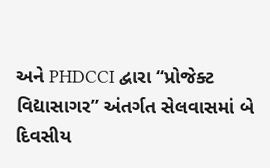અને PHDCCI દ્વારા ‘‘પ્રોજેક્‍ટ વિદ્યાસાગર” અંતર્ગત સેલવાસમાં બે દિવસીય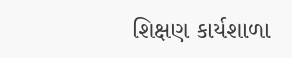શિક્ષણ કાર્યશાળા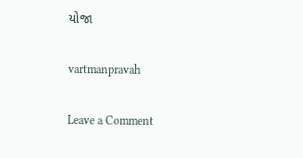યોજા

vartmanpravah

Leave a Comment